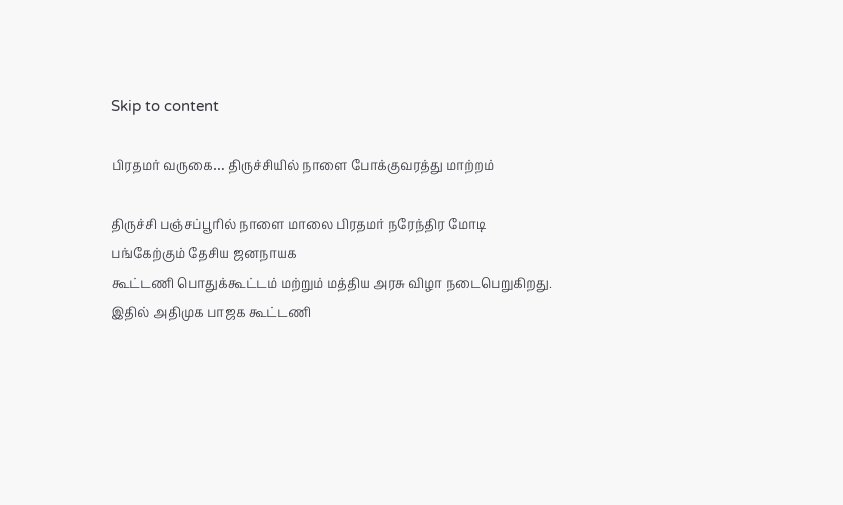Skip to content

பிரதமர் வருகை… திருச்சியில் நாளை போக்குவரத்து மாற்றம்

திருச்சி பஞ்சப்பூரில் நாளை மாலை பிரதமர் நரேந்திர மோடி பங்கேற்கும் தேசிய ஜனநாயக
கூட்டணி பொதுக்கூட்டம் மற்றும் மத்திய அரசு விழா நடைபெறுகிறது. இதில் அதிமுக பாஜக கூட்டணி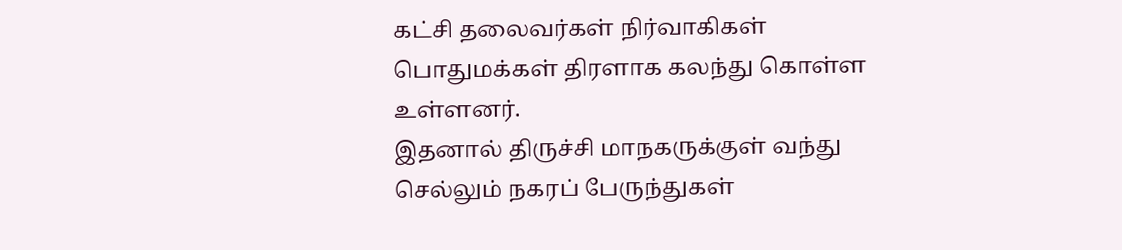கட்சி தலைவர்கள் நிர்வாகிகள் பொதுமக்கள் திரளாக கலந்து கொள்ள உள்ளனர்.
இதனால் திருச்சி மாநகருக்குள் வந்து செல்லும் நகரப் பேருந்துகள்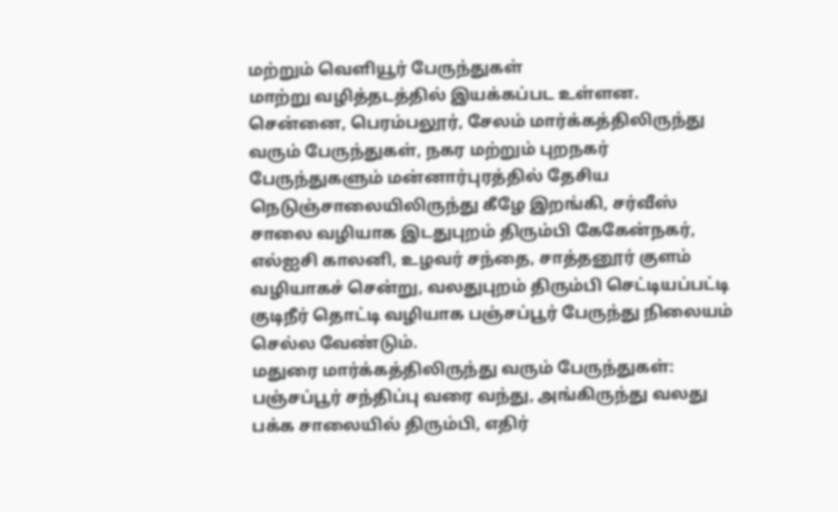மற்றும் வெளியூர் பேருந்துகள்
மாற்று வழித்தடத்தில் இயக்கப்பட உள்ளன.
சென்னை, பெரம்பலூர், சேலம் மார்க்கத்திலிருந்து வரும் பேருந்துகள், நகர மற்றும் புறநகர் பேருந்துகளும் மன்னார்புரத்தில் தேசிய நெடுஞ்சாலையிலிருந்து கீழே இறங்கி, சர்வீஸ் சாலை வழியாக இடதுபுறம் திரும்பி கேகேன்நகர், எல்ஐசி காலனி, உழவர் சந்தை, சாத்தனூர் குளம் வழியாகச் சென்று, வலதுபுறம் திரும்பி செட்டியப்பட்டி குடிநீர் தொட்டி வழியாக பஞ்சப்பூர் பேருந்து நிலையம் செல்ல வேண்டும்.
மதுரை மார்க்கத்திலிருந்து வரும் பேருந்துகள்: பஞ்சப்பூர் சந்திப்பு வரை வந்து, அங்கிருந்து வலது பக்க சாலையில் திரும்பி, எதிர்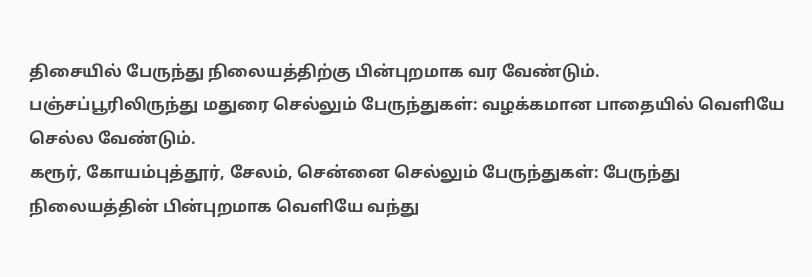திசையில் பேருந்து நிலையத்திற்கு பின்புறமாக வர வேண்டும்.
பஞ்சப்பூரிலிருந்து மதுரை செல்லும் பேருந்துகள்: வழக்கமான பாதையில் வெளியே செல்ல வேண்டும்.
கரூர், கோயம்புத்தூர், சேலம், சென்னை செல்லும் பேருந்துகள்: பேருந்து நிலையத்தின் பின்புறமாக வெளியே வந்து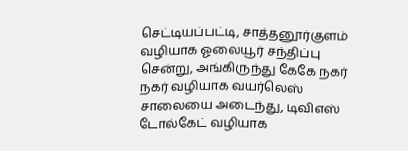செட்டியப்பட்டி, சாத்தனூர்குளம் வழியாக ஓலையூர் சந்திப்பு சென்று, அங்கிருந்து கேகே நகர் நகர் வழியாக வயர்லெஸ் சாலையை அடைந்து, டிவிஎஸ் டோல்கேட் வழியாக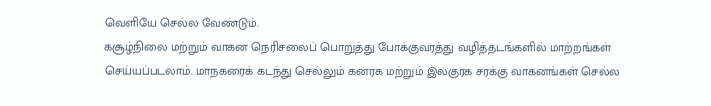வெளியே செல்ல வேண்டும்.
கசூழ்நிலை மற்றும் வாகன நெரிசலைப் பொறுத்து போக்குவரத்து வழித்தடங்களில் மாற்றங்கள் செய்யப்படலாம். மாநகரைக் கடந்து செல்லும் கனரக மற்றும் இலகுரக சரக்கு வாகனங்கள் செல்ல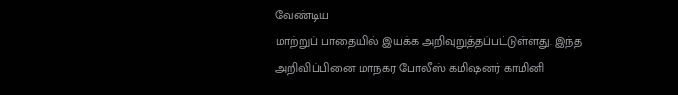வேண்டிய
மாற்றுப் பாதையில் இயக்க அறிவுறுத்தப்பட்டுள்ளது. இந்த அறிவிப்பினை மாநகர போலீஸ் கமிஷனர் காமினி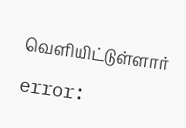வெளியிட்டுள்ளார்

error: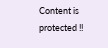Content is protected !!